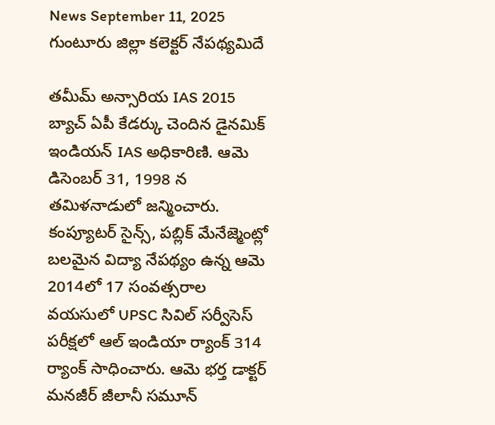News September 11, 2025
గుంటూరు జిల్లా కలెక్టర్ నేపథ్యమిదే

తమీమ్ అన్సారియ IAS 2015 బ్యాచ్ ఏపీ కేడర్కు చెందిన డైనమిక్ ఇండియన్ IAS అధికారిణి. ఆమె డిసెంబర్ 31, 1998 న తమిళనాడులో జన్మించారు. కంప్యూటర్ సైన్స్, పబ్లిక్ మేనేజ్మెంట్లో బలమైన విద్యా నేపథ్యం ఉన్న ఆమె 2014లో 17 సంవత్సరాల వయసులో UPSC సివిల్ సర్వీసెస్ పరీక్షలో ఆల్ ఇండియా ర్యాంక్ 314 ర్యాంక్ సాధించారు. ఆమె భర్త డాక్టర్ మనజీర్ జీలానీ సమూన్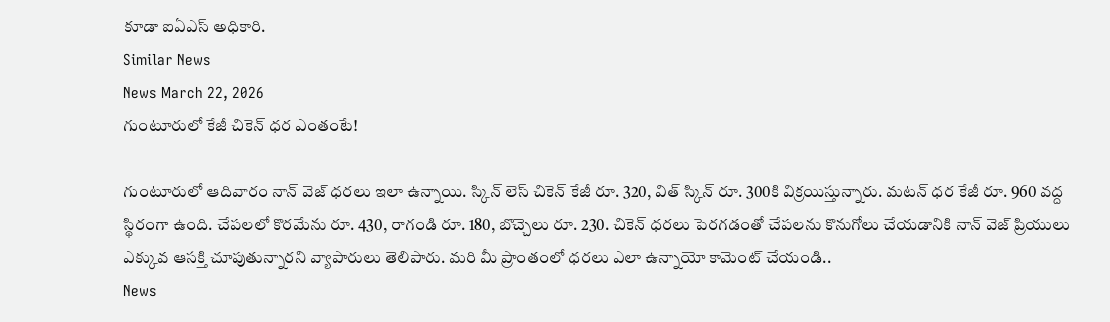కూడా ఐఏఎస్ అధికారి.
Similar News
News March 22, 2026
గుంటూరులో కేజీ చికెన్ ధర ఎంతంటే!

గుంటూరులో ఆదివారం నాన్ వెజ్ ధరలు ఇలా ఉన్నాయి. స్కిన్ లెస్ చికెన్ కేజీ రూ. 320, విత్ స్కిన్ రూ. 300కి విక్రయిస్తున్నారు. మటన్ ధర కేజీ రూ. 960 వద్ద స్థిరంగా ఉంది. చేపలలో కొరమేను రూ. 430, రాగండి రూ. 180, బొచ్చెలు రూ. 230. చికెన్ ధరలు పెరగడంతో చేపలను కొనుగోలు చేయడానికి నాన్ వెజ్ ప్రియులు ఎక్కువ ఆసక్తి చూపుతున్నారని వ్యాపారులు తెలిపారు. మరి మీ ప్రాంతంలో ధరలు ఎలా ఉన్నాయో కామెంట్ చేయండి..
News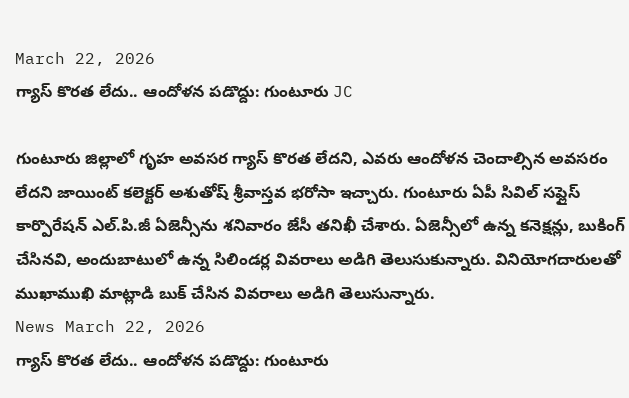March 22, 2026
గ్యాస్ కొరత లేదు.. ఆందోళన పడొద్దు: గుంటూరు JC

గుంటూరు జిల్లాలో గృహ అవసర గ్యాస్ కొరత లేదని, ఎవరు ఆందోళన చెందాల్సిన అవసరం లేదని జాయింట్ కలెక్టర్ అశుతోష్ శ్రీవాస్తవ భరోసా ఇచ్చారు. గుంటూరు ఏపీ సివిల్ సప్లైస్ కార్పొరేషన్ ఎల్.పి.జీ ఏజెన్సీను శనివారం జేసీ తనిఖీ చేశారు. ఏజెన్సీలో ఉన్న కనెక్షన్లు, బుకింగ్ చేసినవి, అందుబాటులో ఉన్న సిలిండర్ల వివరాలు అడిగి తెలుసుకున్నారు. వినియోగదారులతో ముఖాముఖి మాట్లాడి బుక్ చేసిన వివరాలు అడిగి తెలుసున్నారు.
News March 22, 2026
గ్యాస్ కొరత లేదు.. ఆందోళన పడొద్దు: గుంటూరు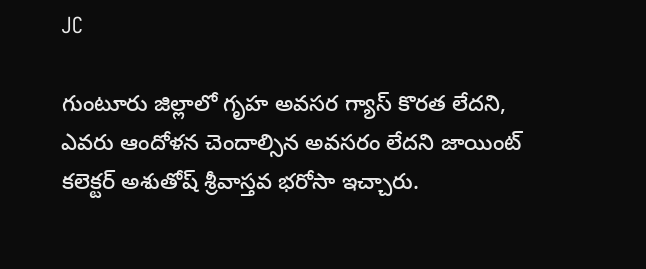JC

గుంటూరు జిల్లాలో గృహ అవసర గ్యాస్ కొరత లేదని, ఎవరు ఆందోళన చెందాల్సిన అవసరం లేదని జాయింట్ కలెక్టర్ అశుతోష్ శ్రీవాస్తవ భరోసా ఇచ్చారు.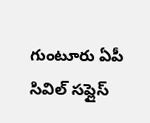గుంటూరు ఏపీ సివిల్ సప్లైస్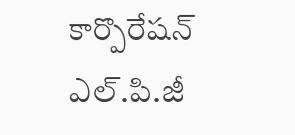కార్పొరేషన్ ఎల్.పి.జీ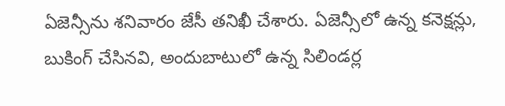ఏజెన్సీను శనివారం జేసీ తనిఖీ చేశారు. ఏజెన్సీలో ఉన్న కనెక్షన్లు, బుకింగ్ చేసినవి, అందుబాటులో ఉన్న సిలిండర్ల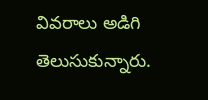వివరాలు అడిగి తెలుసుకున్నారు.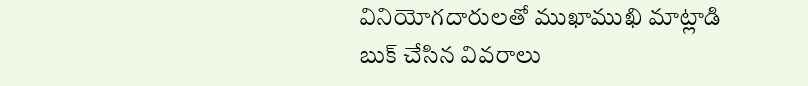వినియోగదారులతో ముఖాముఖి మాట్లాడి బుక్ చేసిన వివరాలు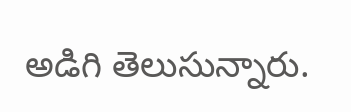అడిగి తెలుసున్నారు.